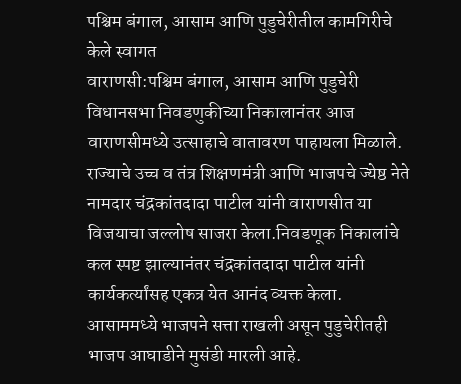पश्चिम बंगाल, आसाम आणि पुडुचेरीतील कामगिरीचे केले स्वागत
वाराणसी:पश्चिम बंगाल, आसाम आणि पुडुचेरी विधानसभा निवडणुकीच्या निकालानंतर आज वाराणसीमध्ये उत्साहाचे वातावरण पाहायला मिळाले. राज्याचे उच्च व तंत्र शिक्षणमंत्री आणि भाजपचे ज्येष्ठ नेते नामदार चंद्रकांतदादा पाटील यांनी वाराणसीत या विजयाचा जल्लोष साजरा केला.निवडणूक निकालांचे कल स्पष्ट झाल्यानंतर चंद्रकांतदादा पाटील यांनी कार्यकर्त्यांसह एकत्र येत आनंद व्यक्त केला.
आसाममध्ये भाजपने सत्ता राखली असून पुडुचेरीतही भाजप आघाडीने मुसंडी मारली आहे.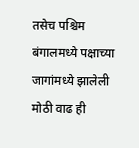तसेच पश्चिम बंगालमध्ये पक्षाच्या जागांमध्ये झालेली मोठी वाढ ही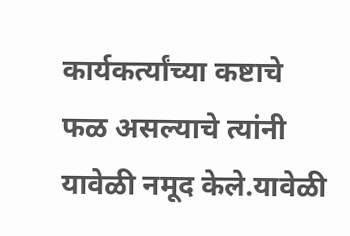कार्यकर्त्यांच्या कष्टाचे फळ असल्याचे त्यांनी यावेळी नमूद केले.यावेळी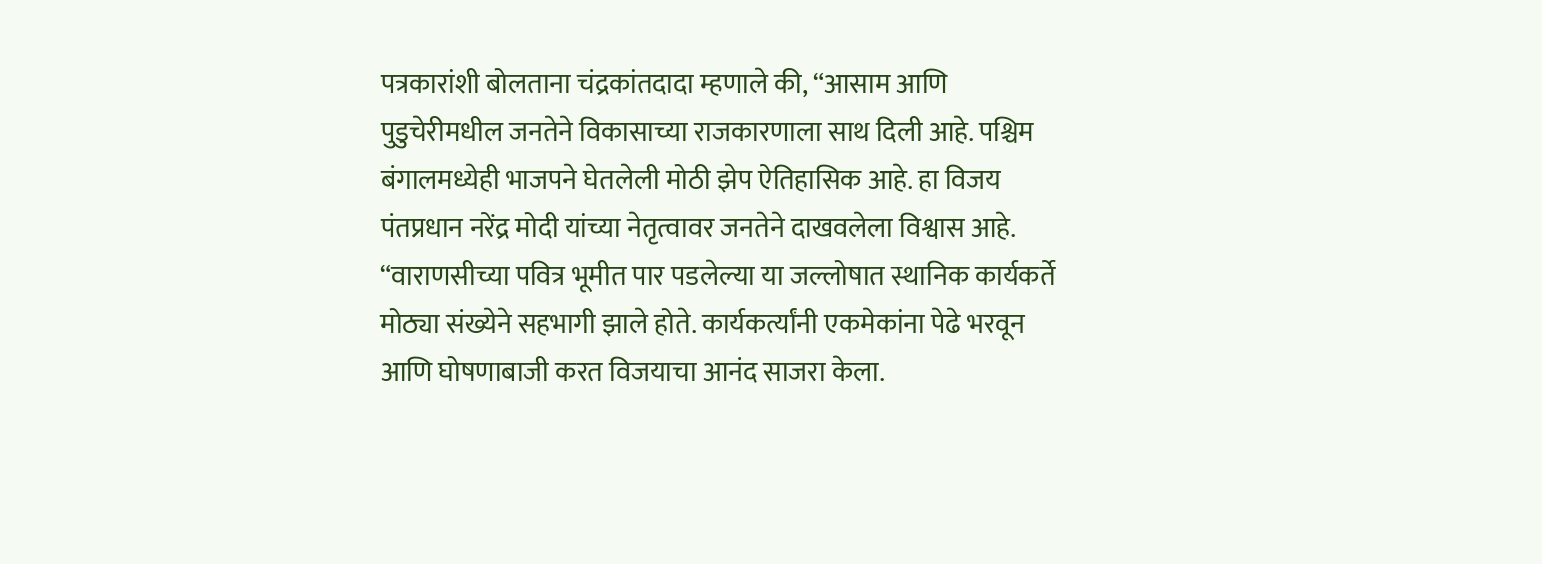पत्रकारांशी बोलताना चंद्रकांतदादा म्हणाले की, “आसाम आणि पुडुचेरीमधील जनतेने विकासाच्या राजकारणाला साथ दिली आहे. पश्चिम बंगालमध्येही भाजपने घेतलेली मोठी झेप ऐतिहासिक आहे. हा विजय पंतप्रधान नरेंद्र मोदी यांच्या नेतृत्वावर जनतेने दाखवलेला विश्वास आहे.
“वाराणसीच्या पवित्र भूमीत पार पडलेल्या या जल्लोषात स्थानिक कार्यकर्ते मोठ्या संख्येने सहभागी झाले होते. कार्यकर्त्यांनी एकमेकांना पेढे भरवून आणि घोषणाबाजी करत विजयाचा आनंद साजरा केला.